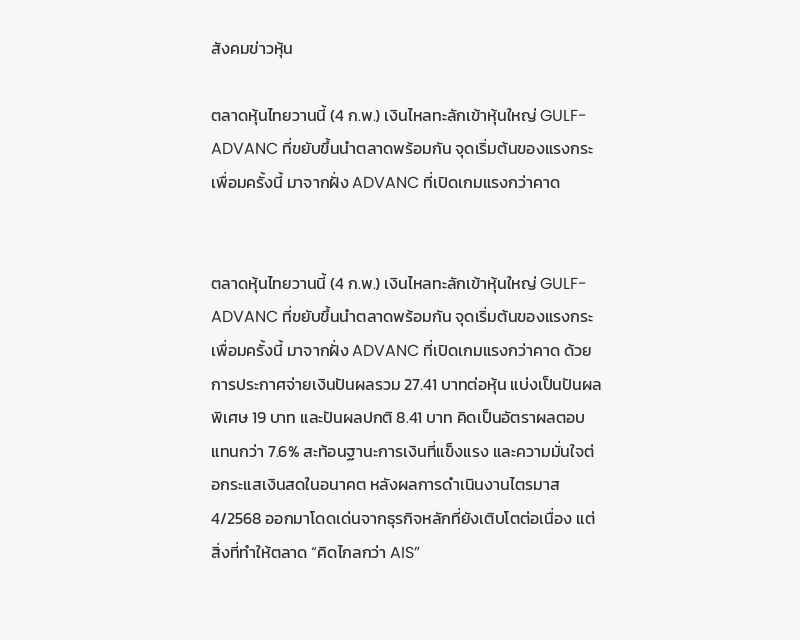สังคมข่าวหุ้น

ตลาดหุ้นไทยวานนี้ (4 ก.พ.) เงินไหลทะลักเข้าหุ้นใหญ่ GULF-ADVANC ที่ขยับขึ้นนำตลาดพร้อมกัน จุดเริ่มต้นของแรงกระเพื่อมครั้งนี้ มาจากฝั่ง ADVANC ที่เปิดเกมแรงกว่าคาด


ตลาดหุ้นไทยวานนี้ (4 ก.พ.) เงินไหลทะลักเข้าหุ้นใหญ่ GULF-ADVANC ที่ขยับขึ้นนำตลาดพร้อมกัน จุดเริ่มต้นของแรงกระเพื่อมครั้งนี้ มาจากฝั่ง ADVANC ที่เปิดเกมแรงกว่าคาด ด้วยการประกาศจ่ายเงินปันผลรวม 27.41 บาทต่อหุ้น แบ่งเป็นปันผลพิเศษ 19 บาท และปันผลปกติ 8.41 บาท คิดเป็นอัตราผลตอบแทนกว่า 7.6% สะท้อนฐานะการเงินที่แข็งแรง และความมั่นใจต่อกระแสเงินสดในอนาคต หลังผลการดำเนินงานไตรมาส 4/2568 ออกมาโดดเด่นจากธุรกิจหลักที่ยังเติบโตต่อเนื่อง แต่สิ่งที่ทำให้ตลาด “คิดไกลกว่า AIS”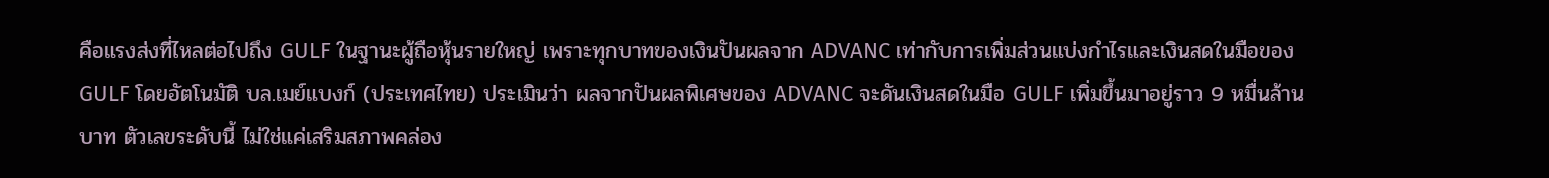คือแรงส่งที่ไหลต่อไปถึง GULF ในฐานะผู้ถือหุ้นรายใหญ่ เพราะทุกบาทของเงินปันผลจาก ADVANC เท่ากับการเพิ่มส่วนแบ่งกำไรและเงินสดในมือของ GULF โดยอัตโนมัติ บล.เมย์แบงก์ (ประเทศไทย) ประเมินว่า ผลจากปันผลพิเศษของ ADVANC จะดันเงินสดในมือ GULF เพิ่มขึ้นมาอยู่ราว 9 หมื่นล้านบาท ตัวเลขระดับนี้ ไม่ใช่แค่เสริมสภาพคล่อง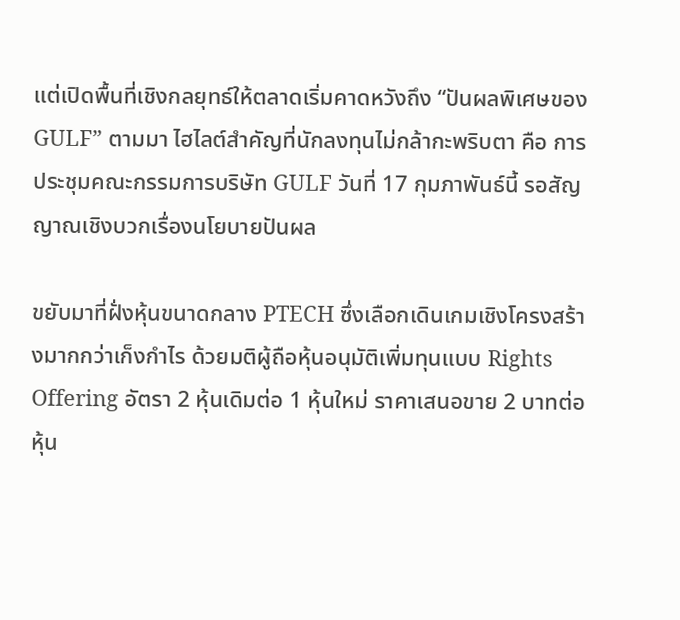แต่เปิดพื้นที่เชิงกลยุทธ์ให้ตลาดเริ่มคาดหวังถึง “ปันผลพิเศษของ GULF” ตามมา ไฮไลต์สำคัญที่นักลงทุนไม่กล้ากะพริบตา คือ การประชุมคณะกรรมการบริษัท GULF วันที่ 17 กุมภาพันธ์นี้ รอสัญญาณเชิงบวกเรื่องนโยบายปันผล

ขยับมาที่ฝั่งหุ้นขนาดกลาง PTECH ซึ่งเลือกเดินเกมเชิงโครงสร้างมากกว่าเก็งกำไร ด้วยมติผู้ถือหุ้นอนุมัติเพิ่มทุนแบบ Rights Offering อัตรา 2 หุ้นเดิมต่อ 1 หุ้นใหม่ ราคาเสนอขาย 2 บาทต่อหุ้น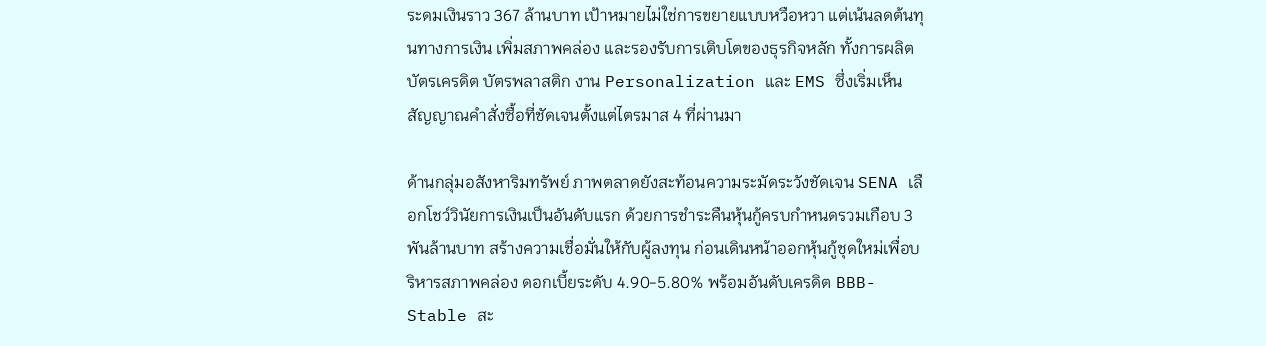ระดมเงินราว 367 ล้านบาท เป้าหมายไม่ใช่การขยายแบบหวือหวา แต่เน้นลดต้นทุนทางการเงิน เพิ่มสภาพคล่อง และรองรับการเติบโตของธุรกิจหลัก ทั้งการผลิตบัตรเครดิต บัตรพลาสติก งาน Personalization และ EMS ซึ่งเริ่มเห็นสัญญาณคำสั่งซื้อที่ชัดเจนตั้งแต่ไตรมาส 4 ที่ผ่านมา

ด้านกลุ่มอสังหาริมทรัพย์ ภาพตลาดยังสะท้อนความระมัดระวังชัดเจน SENA เลือกโชว์วินัยการเงินเป็นอันดับแรก ด้วยการชำระคืนหุ้นกู้ครบกำหนดรวมเกือบ 3 พันล้านบาท สร้างความเชื่อมั่นให้กับผู้ลงทุน ก่อนเดินหน้าออกหุ้นกู้ชุดใหม่เพื่อบริหารสภาพคล่อง ดอกเบี้ยระดับ 4.90-5.80% พร้อมอันดับเครดิต BBB- Stable สะ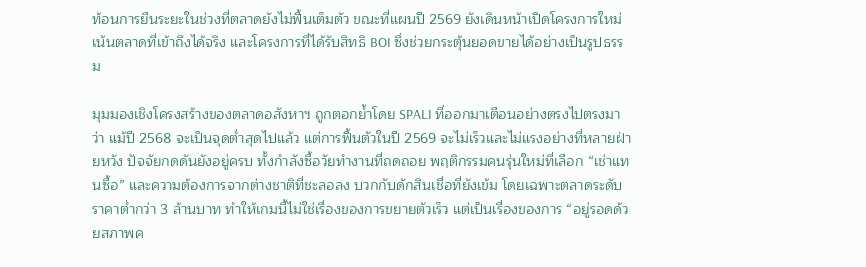ท้อนการยืนระยะในช่วงที่ตลาดยังไม่ฟื้นเต็มตัว ขณะที่แผนปี 2569 ยังเดินหน้าเปิดโครงการใหม่ เน้นตลาดที่เข้าถึงได้จริง และโครงการที่ได้รับสิทธิ BOI ซึ่งช่วยกระตุ้นยอดขายได้อย่างเป็นรูปธรรม

มุมมองเชิงโครงสร้างของตลาดอสังหาฯ ถูกตอกย้ำโดย SPALI ที่ออกมาเตือนอย่างตรงไปตรงมาว่า แม้ปี 2568 จะเป็นจุดต่ำสุดไปแล้ว แต่การฟื้นตัวในปี 2569 จะไม่เร็วและไม่แรงอย่างที่หลายฝ่ายหวัง ปัจจัยกดดันยังอยู่ครบ ทั้งกำลังซื้อวัยทำงานที่ถดถอย พฤติกรรมคนรุ่นใหม่ที่เลือก “เช่าแทนซื้อ” และความต้องการจากต่างชาติที่ชะลอลง บวกกับดักสินเชื่อที่ยังเข้ม โดยเฉพาะตลาดระดับราคาต่ำกว่า 3 ล้านบาท ทำให้เกมนี้ไม่ใช่เรื่องของการขยายตัวเร็ว แต่เป็นเรื่องของการ “อยู่รอดด้วยสภาพค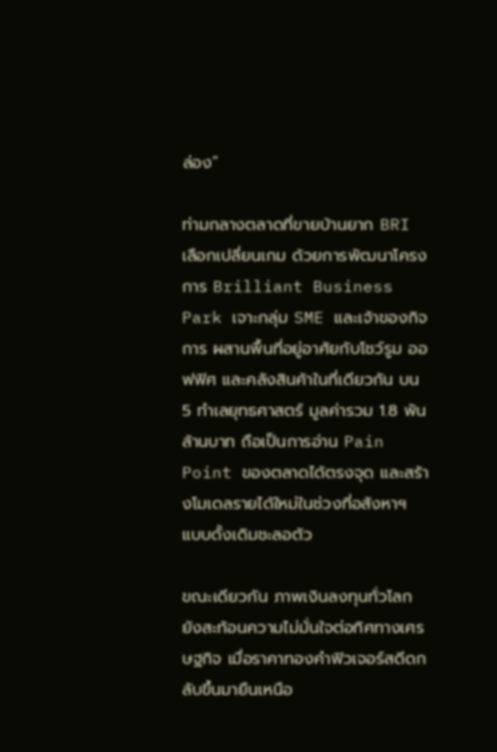ล่อง”

ท่ามกลางตลาดที่ขายบ้านยาก BRI เลือกเปลี่ยนเกม ด้วยการพัฒนาโครงการ Brilliant Business Park เจาะกลุ่ม SME และเจ้าของกิจการ ผสานพื้นที่อยู่อาศัยกับโชว์รูม ออฟฟิศ และคลังสินค้าในที่เดียวกัน บน 5 ทำเลยุทธศาสตร์ มูลค่ารวม 1.8 พันล้านบาท ถือเป็นการอ่าน Pain Point ของตลาดได้ตรงจุด และสร้างโมเดลรายได้ใหม่ในช่วงที่อสังหาฯ แบบดั้งเดิมชะลอตัว

ขณะเดียวกัน ภาพเงินลงทุนทั่วโลกยังสะท้อนความไม่มั่นใจต่อทิศทางเศรษฐกิจ เมื่อราคาทองคำฟิวเจอร์สดีดกลับขึ้นมายืนเหนือ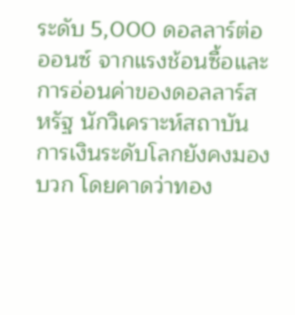ระดับ 5,000 ดอลลาร์ต่อออนซ์ จากแรงช้อนซื้อและการอ่อนค่าของดอลลาร์สหรัฐ นักวิเคราะห์สถาบันการเงินระดับโลกยังคงมองบวก โดยคาดว่าทอง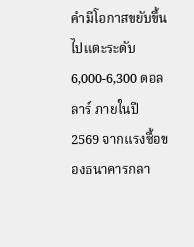คำมีโอกาสขยับขึ้นไปแตะระดับ 6,000-6,300 ดอลลาร์ ภายในปี 2569 จากแรงซื้อของธนาคารกลา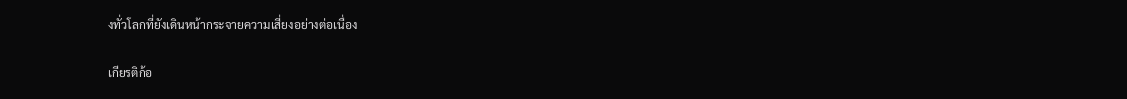งทั่วโลกที่ยังเดินหน้ากระจายความเสี่ยงอย่างต่อเนื่อง

เกียรติก้อ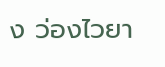ง ว่องไวยา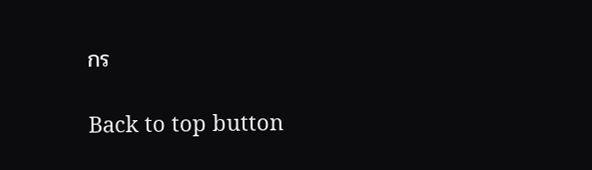กร

Back to top button